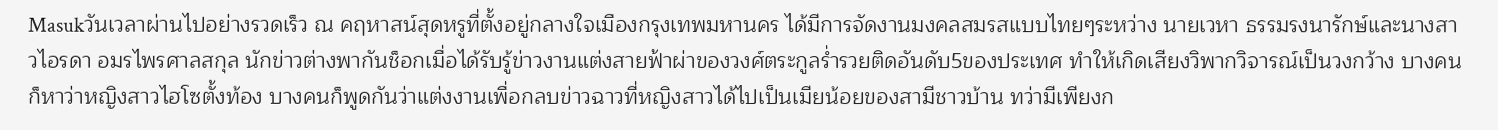Masukวันเวลาผ่านไปอย่างรวดเร็ว ณ คฤหาสน์สุดหรูที่ตั้งอยู่กลางใจเมืองกรุงเทพมหานคร ได้มีการจัดงานมงคลสมรสแบบไทยๆระหว่าง นายเวหา ธรรมรงนารักษ์และนางสาวไอรดา อมรไพรศาลสกุล นักข่าวต่างพากันช็อกเมื่อได้รับรู้ข่าวงานแต่งสายฟ้าผ่าของวงศ์ตระกูลร่ำรวยติดอันดับ5ของประเทศ ทำให้เกิดเสียงวิพากวิจารณ์เป็นวงกว้าง บางคนก็หาว่าหญิงสาวไฮโซตั้งท้อง บางคนก็พูดกันว่าแต่งงานเพื่อกลบข่าวฉาวที่หญิงสาวได้ไปเป็นเมียน้อยของสามีชาวบ้าน ทว่ามีเพียงก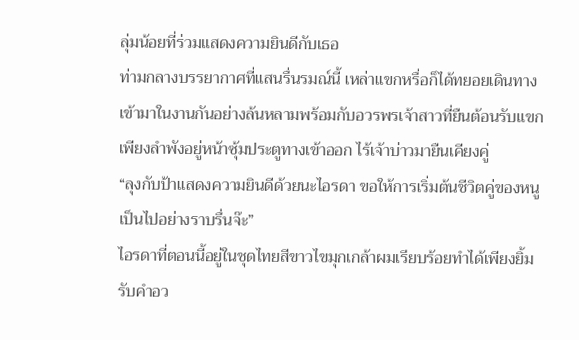ลุ่มน้อยที่ร่วมแสดงความยินดีกับเธอ
ท่ามกลางบรรยากาศที่แสนรื่นรมณ์นี้ เหล่าแขกหรื่อก็ได้ทยอยเดินทางเข้ามาในงานกันอย่างล้นหลามพร้อมกับอวรพรเจ้าสาวที่ยืนต้อนรับแขกเพียงลำพังอยู่หน้าซุ้มประตูทางเข้าออก ไร้เจ้าบ่าวมายืนเคียงคู่
“ลุงกับป้าแสดงความยินดีด้วยนะไอรดา ขอให้การเริ่มต้นชีวิตคู่ของหนูเป็นไปอย่างราบรื่นจ๊ะ”
ไอรดาที่ตอนนี้อยู่ในชุดไทยสีขาวไขมุกเกล้าผมเรียบร้อยทำได้เพียงยิ้มรับคำอว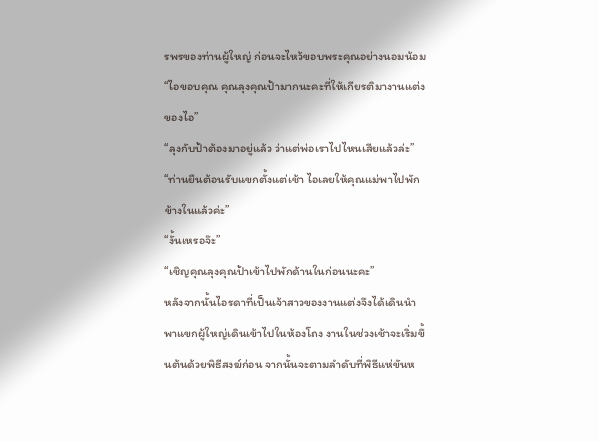รพรของท่านผู้ใหญ่ ก่อนจะไหว้ขอบพระคุณอย่างนอมน้อม
“ไอขอบคุณ คุณลุงคุณป้ามากนะคะที่ให้เกียรติมางานแต่งของไอ”
“ลุงกับป้าต้องมาอยู่แล้ว ว่าแต่พ่อเราไปไหนเสียแล้วล่ะ”
“ท่านยืนต้อนรับแขกตั้งแต่เช้า ไอเลยให้คุณแม่พาไปพักข้างในแล้วค่ะ”
“งั้นเหรอจ๊ะ”
“เชิญคุณลุงคุณป้าเข้าไปพักด้านในก่อนนะคะ”
หลังจากนั้นไอรดาที่เป็นเจ้าสาวของงานแต่งจึงได้เดินนำพาแขกผู้ใหญ่เดินเข้าไปในห้องโถง งานในช่วงเช้าจะเริ่มขึ้นต้นด้วยพิธีสงฆ์ก่อน จากนั้นจะตามลำดับที่พิธีแห่ขันห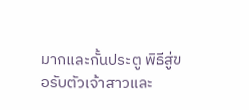มากและกั้นประตู พิธีสู่ขอรับตัวเจ้าสาวและ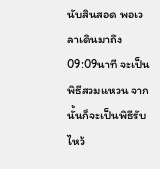นับสินสอด พอเวลาเดินมาถึง09:09นาที จะเป็นพิธีสวมแหวน จากนั้นก็จะเป็นพิธีรับไหว้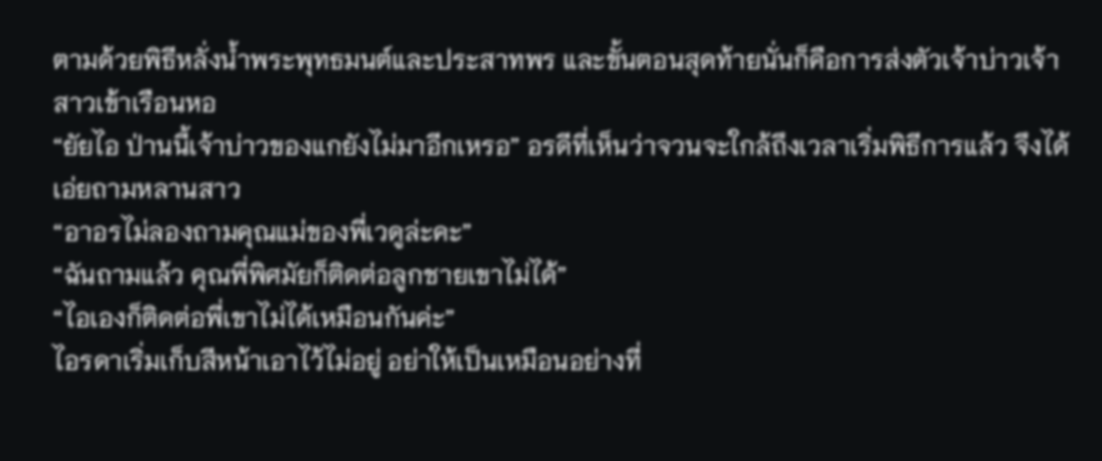ตามด้วยพิธีหลั่งน้ำพระพุทธมนต์และประสาทพร และขั้นตอนสุดท้ายนั่นก็คือการส่งตัวเจ้าบ่าวเจ้าสาวเข้าเรือนหอ
“ยัยไอ ป่านนี้เจ้าบ่าวของแกยังไม่มาอีกเหรอ” อรดีที่เห็นว่าจวนจะใกล้ถึงเวลาเริ่มพิธีการแล้ว จึงได้เอ่ยถามหลานสาว
“อาอรไม่ลองถามคุณแม่ของพี่เวดูล่ะคะ”
“ฉันถามแล้ว คุณพี่พิศมัยก็ติดต่อลูกชายเขาไม่ได้”
“ไอเองก็ติดต่อพี่เขาไม่ได้เหมือนกันค่ะ”
ไอรดาเริ่มเก็บสีหน้าเอาไว้ไม่อยู่ อย่าให้เป็นเหมือนอย่างที่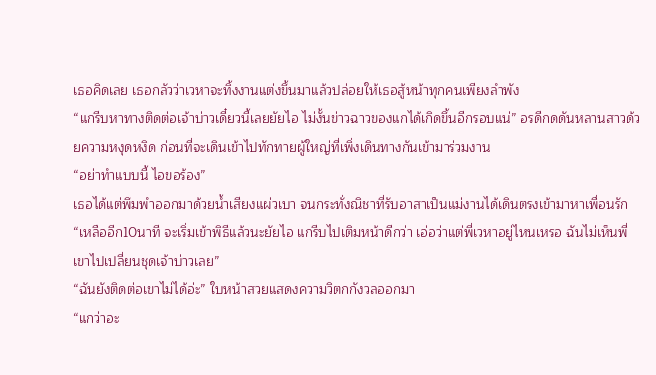เธอคิดเลย เธอกลัวว่าเวหาจะทิ้งงานแต่งขึ้นมาแล้วปล่อยให้เธอสู้หน้าทุกคนเพียงลำพัง
“แกรีบหาทางติดต่อเจ้าบ่าวเดี๋ยวนี้เลยยัยไอ ไม่งั้นข่าวฉาวของแกได้เกิดขึ้นอีกรอบแน่” อรดีกดดันหลานสาวด้วยความหงุดหงิด ก่อนที่จะเดินเข้าไปทักทายผู้ใหญ่ที่เพิ่งเดินทางกันเข้ามาร่วมงาน
“อย่าทำแบบนี้ ไอขอร้อง”
เธอได้แต่พึมพำออกมาด้วยน้ำเสียงแผ่วเบา จนกระทั่งณิชาที่รับอาสาเป็นแม่งานได้เดินตรงเข้ามาหาเพื่อนรัก
“เหลืออีก10นาที จะเริ่มเข้าพิธีแล้วนะยัยไอ แกรีบไปเติมหน้าดีกว่า เอ่อว่าแต่พี่เวหาอยู่ไหนเหรอ ฉันไม่เห็นพี่เขาไปเปลี่ยนชุดเจ้าบ่าวเลย”
“ฉันยังติดต่อเขาไม่ได้อ่ะ” ใบหน้าสวยแสดงความวิตกกังวลออกมา
“แกว่าอะ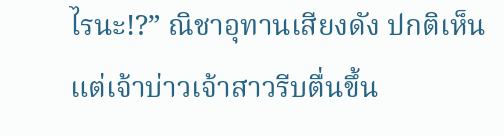ไรนะ!?” ณิชาอุทานเสียงดัง ปกติเห็นแต่เจ้าบ่าวเจ้าสาวรีบตื่นขึ้น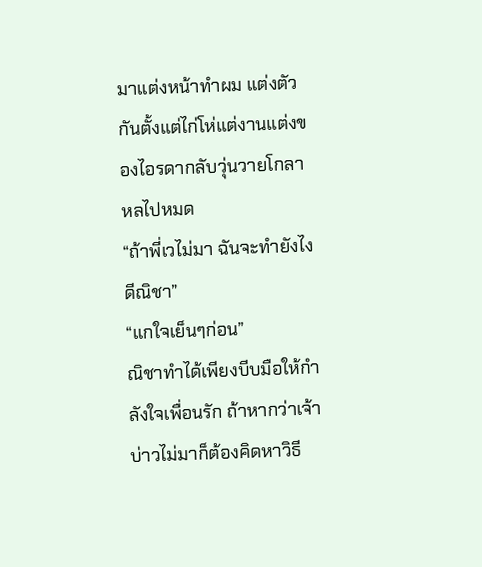มาแต่งหน้าทำผม แต่งตัวกันตั้งแต่ไก่โห่แต่งานแต่งของไอรดากลับวุ่นวายโกลาหลไปหมด
“ถ้าพี่เวไม่มา ฉันจะทำยังไงดีณิชา”
“แกใจเย็นๆก่อน”
ณิชาทำได้เพียงบีบมือให้กำลังใจเพื่อนรัก ถ้าหากว่าเจ้าบ่าวไม่มาก็ต้องคิดหาวิธี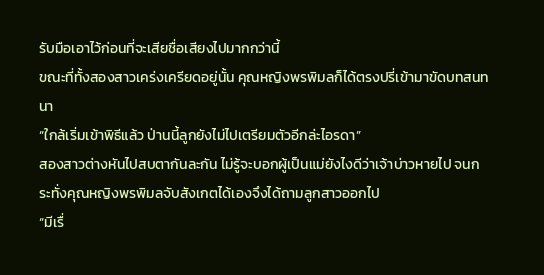รับมือเอาไว้ก่อนที่จะเสียชื่อเสียงไปมากกว่านี้
ขณะที่ทั้งสองสาวเคร่งเครียดอยู่นั้น คุณหญิงพรพิมลก็ได้ตรงปรี่เข้ามาขัดบทสนทนา
“ใกล้เริ่มเข้าพิธีแล้ว ป่านนี้ลูกยังไม่ไปเตรียมตัวอีกล่ะไอรดา”
สองสาวต่างหันไปสบตากันละกัน ไม่รู้จะบอกผู้เป็นแม่ยังไงดีว่าเจ้าบ่าวหายไป จนกระทั่งคุณหญิงพรพิมลจับสังเกตได้เองจึงได้ถามลูกสาวออกไป
“มีเรื่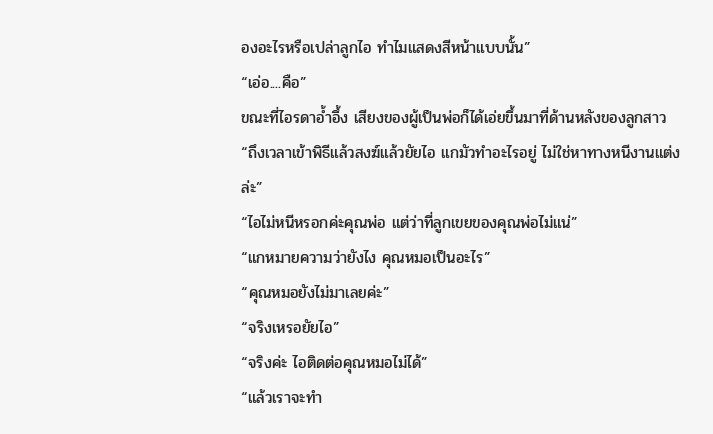องอะไรหรือเปล่าลูกไอ ทำไมแสดงสีหน้าแบบนั้น”
“เอ่อ....คือ”
ขณะที่ไอรดาอ้ำอึ้ง เสียงของผู้เป็นพ่อก็ได้เอ่ยขึ้นมาที่ด้านหลังของลูกสาว
“ถึงเวลาเข้าพิธีแล้วสงฆ์แล้วยัยไอ แกมัวทำอะไรอยู่ ไม่ใช่หาทางหนีงานแต่งล่ะ”
“ไอไม่หนีหรอกค่ะคุณพ่อ แต่ว่าที่ลูกเขยของคุณพ่อไม่แน่”
“แกหมายความว่ายังไง คุณหมอเป็นอะไร”
“คุณหมอยังไม่มาเลยค่ะ”
“จริงเหรอยัยไอ”
“จริงค่ะ ไอติดต่อคุณหมอไม่ได้”
“แล้วเราจะทำ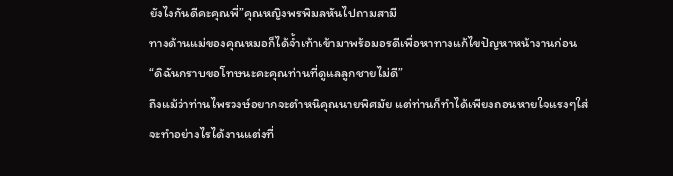ยังไงกันดีคะคุณพี่”คุณหญิงพรพิมลหันไปถามสามี
ทางด้านแม่ของคุณหมอก็ได้จ้ำเท้าเข้ามาพร้อมอรดีเพื่อหาทางแก้ไขปัญหาหน้างานก่อน
“ดิฉันกราบขอโทษนะคะคุณท่านที่ดูแลลูกชายไม่ดี”
ถึงแม้ว่าท่านไพรวงษ์อยากจะตำหนิคุณนายพิศมัย แต่ท่านก็ทำได้เพียงถอนหายใจแรงๆใส่ จะทำอย่างไรได้งานแต่งที่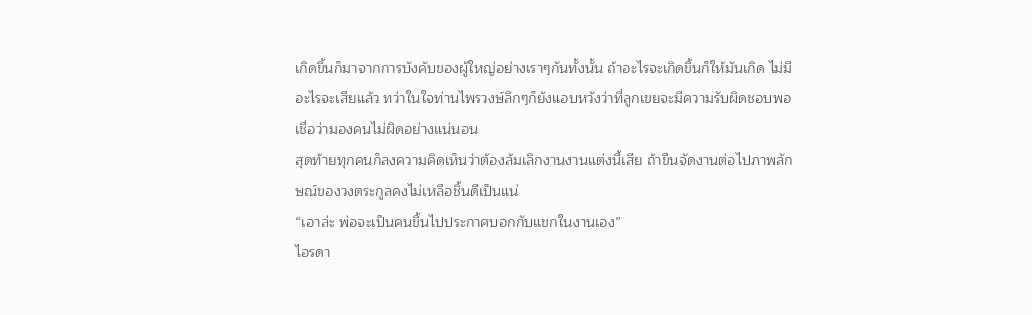เกิดขึ้นก็มาจากการบังคับของผู้ใหญ่อย่างเราๆกันทั้งนั้น ถ้าอะไรจะเกิดขึ้นก็ให้มันเกิด ไม่มีอะไรจะเสียแล้ว ทว่าในใจท่านไพรวงษ์ลึกๆก็ยังแอบหวังว่าที่ลูกเขยจะมีความรับผิดชอบพอ เชื่อว่ามองคนไม่ผิดอย่างแน่นอน
สุดท้ายทุกคนก็ลงความคิดเห็นว่าต้องล้มเลิกงานงานแต่งนี้เสีย ถ้าขืนจัดงานต่อไปภาพลักษณ์ของวงตระกูลคงไม่เหลือชิ้นดีเป็นแน่
“เอาล่ะ พ่อจะเป็นคนขึ้นไปประกาศบอกกับแขกในงานเอง”
ไอรดา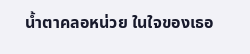น้ำตาคลอหน่วย ในใจของเธอ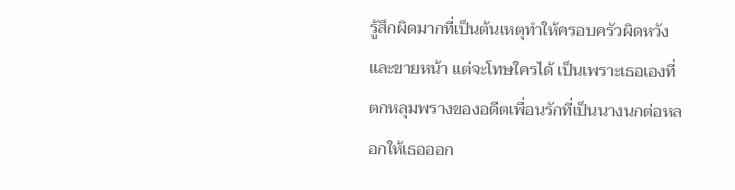รู้สึกผิดมากที่เป็นต้นเหตุทำให้ครอบครัวผิดหวังและขายหน้า แต่จะโทษใครได้ เป็นเพราะเธอเองที่ตกหลุมพรางของอดีตเพื่อนรักที่เป็นนางนกต่อหลอกให้เธอออก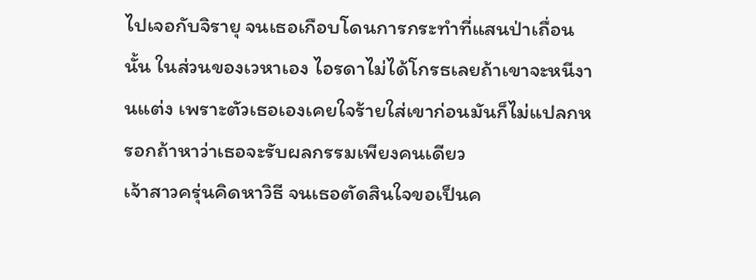ไปเจอกับจิรายุ จนเธอเกือบโดนการกระทำที่แสนป่าเถื่อนนั้น ในส่วนของเวหาเอง ไอรดาไม่ได้โกรธเลยถ้าเขาจะหนีงานแต่ง เพราะตัวเธอเองเคยใจร้ายใส่เขาก่อนมันก็ไม่แปลกหรอกถ้าหาว่าเธอจะรับผลกรรมเพียงคนเดียว
เจ้าสาวครุ่นคิดหาวิธี จนเธอตัดสินใจขอเป็นค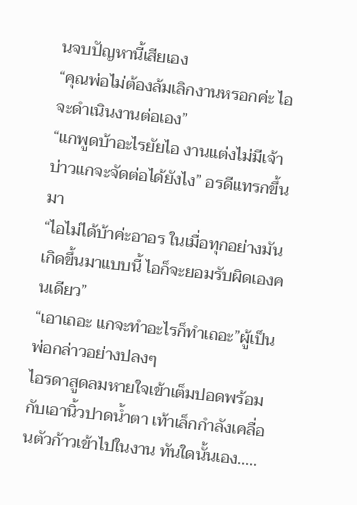นจบปัญหานี้เสียเอง
“คุณพ่อไม่ต้องล้มเลิกงานหรอกค่ะ ไอจะดำเนินงานต่อเอง”
“แกพูดบ้าอะไรยัยไอ งานแต่งไม่มีเจ้าบ่าวแกจะจัดต่อได้ยังไง” อรดีแทรกขึ้นมา
“ไอไม่ได้บ้าค่ะอาอร ในเมื่อทุกอย่างมันเกิดขึ้นมาแบบนี้ ไอก็จะยอมรับผิดเองคนเดียว”
“เอาเถอะ แกจะทำอะไรก็ทำเถอะ”ผู้เป็นพ่อกล่าวอย่างปลงๆ
ไอรดาสูดลมหายใจเข้าเต็มปอดพร้อมกับเอานิ้วปาดน้ำตา เท้าเล็กกำลังเคลื่อนตัวก้าวเข้าไปในงาน ทันใดนั้นเอง.....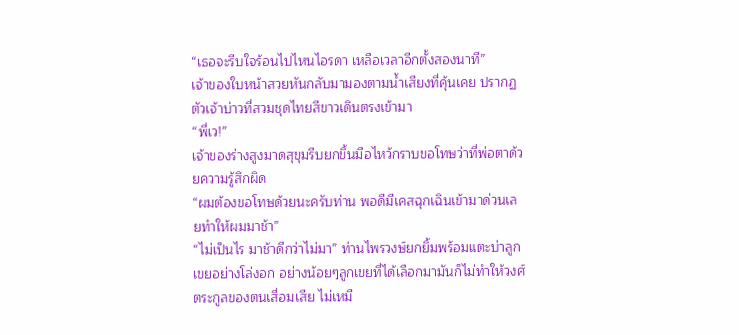“เธอจะรีบใจร้อนไปไหนไอรดา เหลือเวลาอีกตั้งสองนาที”
เจ้าของใบหน้าสวยหันกลับมามองตามน้ำเสียงที่คุ้นเคย ปรากฏตัวเจ้าบ่าวที่สวมชุดไทยสีขาวเดินตรงเข้ามา
“พี่เว!”
เจ้าของร่างสูงมาดสุขุมรีบยกขึ้นมือไหว้กราบขอโทษว่าที่พ่อตาด้วยความรู้สึกผิด
“ผมต้องขอโทษด้วยนะครับท่าน พอดีมีเคสฉุกเฉินเข้ามาด่วนเลยทำให้ผมมาช้า”
“ไม่เป็นไร มาช้าดีกว่าไม่มา” ท่านไพรวงษ์ยกยิ้มพร้อมแตะบ่าลูกเขยอย่างโล่งอก อย่างน้อยๆลูกเขยที่ได้เลือกมามันก็ไม่ทำให้วงศ์ตระกูลของตนเสื่อมเสีย ไม่เหมื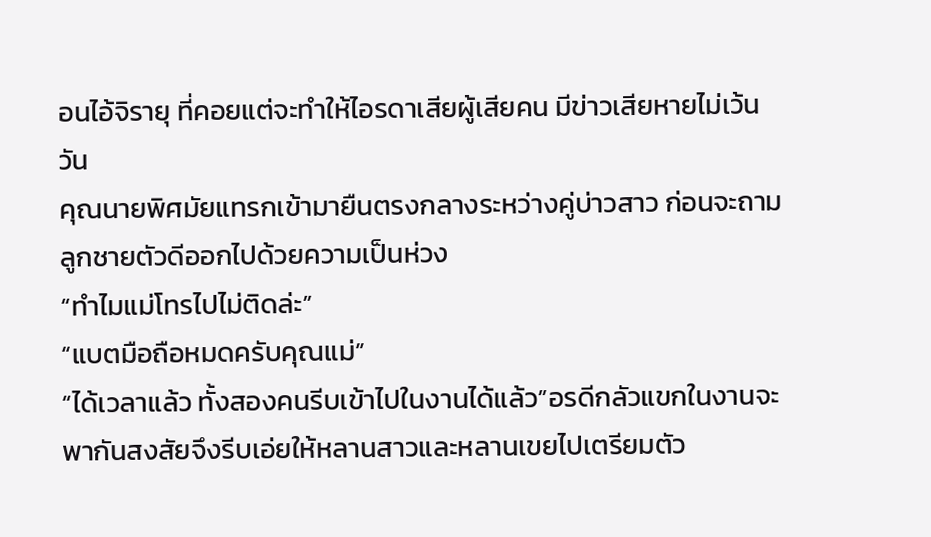อนไอ้จิรายุ ที่คอยแต่จะทำให้ไอรดาเสียผู้เสียคน มีข่าวเสียหายไม่เว้นวัน
คุณนายพิศมัยแทรกเข้ามายืนตรงกลางระหว่างคู่บ่าวสาว ก่อนจะถามลูกชายตัวดีออกไปด้วยความเป็นห่วง
“ทำไมแม่โทรไปไม่ติดล่ะ”
“แบตมือถือหมดครับคุณแม่”
“ได้เวลาแล้ว ทั้งสองคนรีบเข้าไปในงานได้แล้ว”อรดีกลัวแขกในงานจะพากันสงสัยจึงรีบเอ่ยให้หลานสาวและหลานเขยไปเตรียมตัว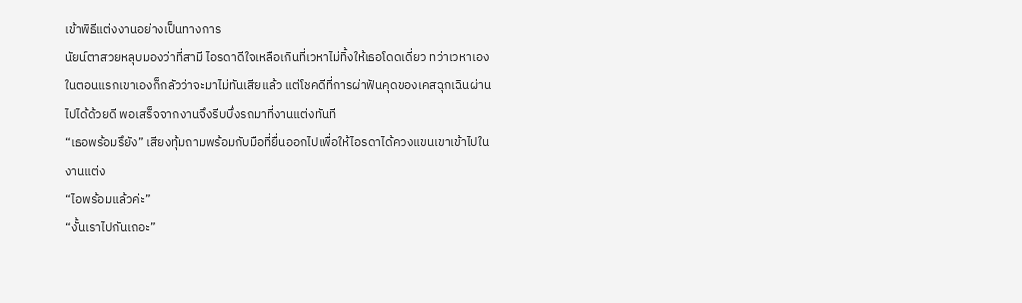เข้าพิธีแต่งงานอย่างเป็นทางการ
นัยน์ตาสวยหลุบมองว่าที่สามี ไอรดาดีใจเหลือเกินที่เวหาไม่ทิ้งให้เธอโดดเดี่ยว ทว่าเวหาเองในตอนแรกเขาเองก็กลัวว่าจะมาไม่ทันเสียแล้ว แต่โชคดีที่การผ่าฟันคุดของเคสฉุกเฉินผ่านไปได้ด้วยดี พอเสร็จจากงานจึงรีบบึ่งรถมาที่งานแต่งทันที
“เธอพร้อมรึยัง” เสียงทุ้มถามพร้อมกับมือที่ยื่นออกไปเพื่อให้ไอรดาได้ควงแขนเขาเข้าไปในงานแต่ง
“ไอพร้อมแล้วค่ะ”
“งั้นเราไปกันเถอะ”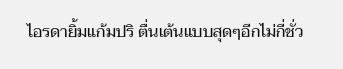ไอรดายิ้มแก้มปริ ตื่นเต้นแบบสุดๆอีกไม่กี่ชั่ว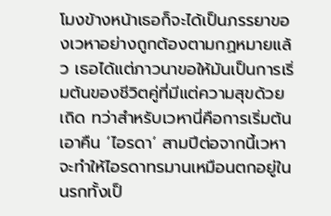โมงข้างหน้าเธอก็จะได้เป็นภรรยาของเวหาอย่างถูกต้องตามกฏหมายแล้ว เธอได้แต่ภาวนาขอให้มันเป็นการเริ่มต้นของชีวิตคู่ที่มีแต่ความสุขด้วยเถิด ทว่าสำหรับเวหานี่คือการเริ่มต้นเอาคืน ‘ไอรดา’ สามปีต่อจากนี้เวหาจะทำให้ไอรดาทรมานเหมือนตกอยู่ในนรกทั้งเป็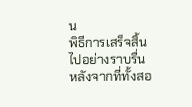น
พิธีการเสร็จสิ้นไปอย่างราบรื่น หลังจากที่ทั้งสอ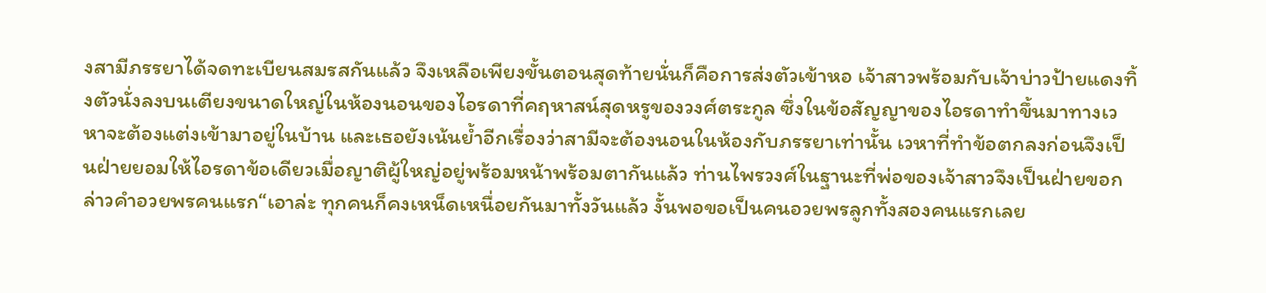งสามีภรรยาได้จดทะเบียนสมรสกันแล้ว จึงเหลือเพียงขั้นตอนสุดท้ายนั่นก็คือการส่งตัวเข้าหอ เจ้าสาวพร้อมกับเจ้าบ่าวป้ายแดงทิ้งตัวนั่งลงบนเตียงขนาดใหญ่ในห้องนอนของไอรดาที่คฤหาสน์สุดหรูของวงศ์ตระกูล ซึ่งในข้อสัญญาของไอรดาทำขึ้นมาทางเวหาจะต้องแต่งเข้ามาอยู่ในบ้าน และเธอยังเน้นย้ำอีกเรื่องว่าสามีจะต้องนอนในห้องกับภรรยาเท่านั้น เวหาที่ทำข้อตกลงก่อนจึงเป็นฝ่ายยอมให้ไอรดาข้อเดียวเมื่อญาติผู้ใหญ่อยู่พร้อมหน้าพร้อมตากันแล้ว ท่านไพรวงศ์ในฐานะที่พ่อของเจ้าสาวจึงเป็นฝ่ายขอกล่าวคำอวยพรคนแรก“เอาล่ะ ทุกคนก็คงเหน็ดเหนื่อยกันมาทั้งวันแล้ว งั้นพอขอเป็นคนอวยพรลูกทั้งสองคนแรกเลย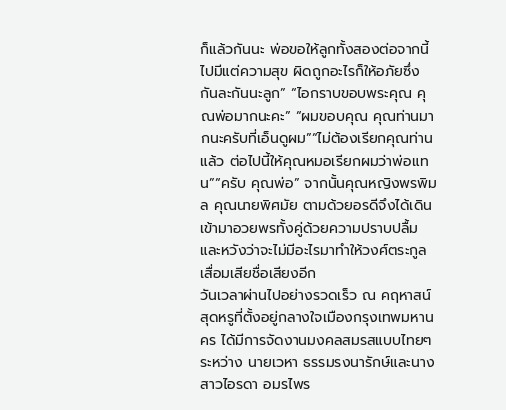ก็แล้วกันนะ พ่อขอให้ลูกทั้งสองต่อจากนี้ไปมีแต่ความสุข ผิดถูกอะไรก็ให้อภัยซึ่งกันละกันนะลูก” “ไอกราบขอบพระคุณ คุณพ่อมากนะคะ” “ผมขอบคุณ คุณท่านมากนะครับที่เอ็นดูผม”“ไม่ต้องเรียกคุณท่านแล้ว ต่อไปนี้ให้คุณหมอเรียกผมว่าพ่อแทน”“ครับ คุณพ่อ” จากนั้นคุณหญิงพรพิมล คุณนายพิศมัย ตามด้วยอรดีจึงได้เดินเข้ามาอวยพรทั้งคู่ด้วยความปราบปลื้ม และหวังว่าจะไม่มีอะไรมาทำให้วงศ์ตระกูลเสื่อมเสียชื่อเสียงอีก
วันเวลาผ่านไปอย่างรวดเร็ว ณ คฤหาสน์สุดหรูที่ตั้งอยู่กลางใจเมืองกรุงเทพมหานคร ได้มีการจัดงานมงคลสมรสแบบไทยๆระหว่าง นายเวหา ธรรมรงนารักษ์และนางสาวไอรดา อมรไพร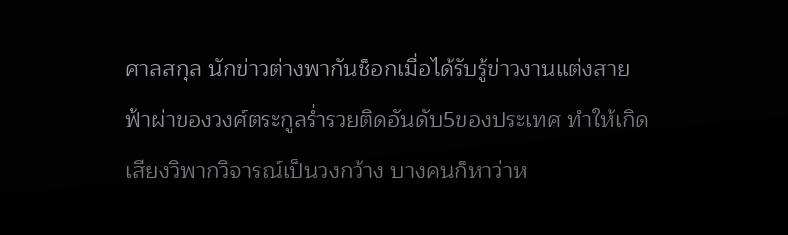ศาลสกุล นักข่าวต่างพากันช็อกเมื่อได้รับรู้ข่าวงานแต่งสายฟ้าผ่าของวงศ์ตระกูลร่ำรวยติดอันดับ5ของประเทศ ทำให้เกิดเสียงวิพากวิจารณ์เป็นวงกว้าง บางคนก็หาว่าห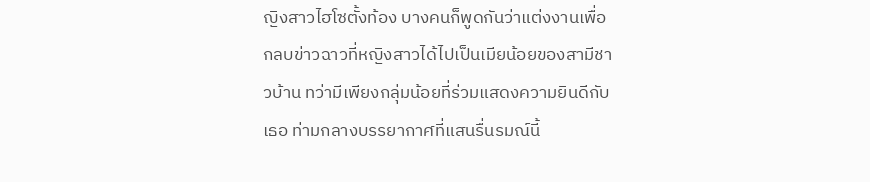ญิงสาวไฮโซตั้งท้อง บางคนก็พูดกันว่าแต่งงานเพื่อกลบข่าวฉาวที่หญิงสาวได้ไปเป็นเมียน้อยของสามีชาวบ้าน ทว่ามีเพียงกลุ่มน้อยที่ร่วมแสดงความยินดีกับเธอ ท่ามกลางบรรยากาศที่แสนรื่นรมณ์นี้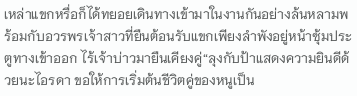เหล่าแขกหรื่อก็ได้ทยอยเดินทางเข้ามาในงานกันอย่างล้นหลามพร้อมกับอวรพรเจ้าสาวที่ยืนต้อนรับแขกเพียงลำพังอยู่หน้าซุ้มประตูทางเข้าออก ไร้เจ้าบ่าวมายืนเคียงคู่“ลุงกับป้าแสดงความยินดีด้วยนะไอรดา ขอให้การเริ่มต้นชีวิตคู่ของหนูเป็น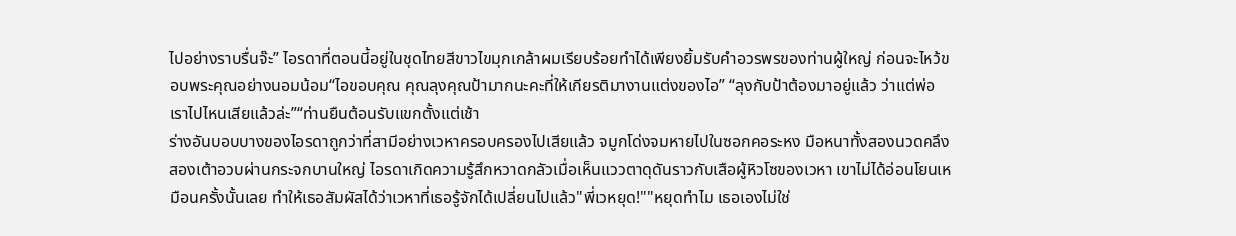ไปอย่างราบรื่นจ๊ะ” ไอรดาที่ตอนนี้อยู่ในชุดไทยสีขาวไขมุกเกล้าผมเรียบร้อยทำได้เพียงยิ้มรับคำอวรพรของท่านผู้ใหญ่ ก่อนจะไหว้ขอบพระคุณอย่างนอมน้อม“ไอขอบคุณ คุณลุงคุณป้ามากนะคะที่ให้เกียรติมางานแต่งของไอ” “ลุงกับป้าต้องมาอยู่แล้ว ว่าแต่พ่อเราไปไหนเสียแล้วล่ะ”“ท่านยืนต้อนรับแขกตั้งแต่เช้า
ร่างอันบอบบางของไอรดาถูกว่าที่สามีอย่างเวหาครอบครองไปเสียแล้ว จมูกโด่งจมหายไปในซอกคอระหง มือหนาทั้งสองนวดคลึงสองเต้าอวบผ่านกระจกบานใหญ่ ไอรดาเกิดความรู้สึกหวาดกลัวเมื่อเห็นแววตาดุดันราวกับเสือผู้หิวโซของเวหา เขาไม่ได้อ่อนโยนเหมือนครั้งนั้นเลย ทำให้เธอสัมผัสได้ว่าเวหาที่เธอรู้จักได้เปลี่ยนไปแล้ว"พี่เวหยุด!""หยุดทำไม เธอเองไม่ใช่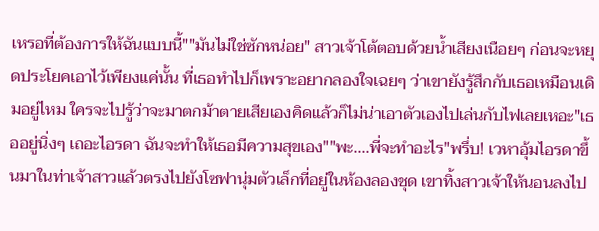เหรอที่ต้องการให้ฉันแบบนี้""มันไม่ใช่ซักหน่อย" สาวเจ้าโต้ตอบด้วยน้ำเสียงเนือยๆ ก่อนจะหยุดประโยคเอาไว้เพียงแค่นั้น ที่เธอทำไปก็เพราะอยากลองใจเฉยๆ ว่าเขายังรู้สึกกับเธอเหมือนเดิมอยู่ไหม ใครจะไปรู้ว่าจะมาตกม้าตายเสียเองคิดแล้วก็ไม่น่าเอาตัวเองไปเล่นกับไฟเลยเหอะ"เธออยู่นิ่งๆ เถอะไอรดา ฉันจะทำให้เธอมีความสุขเอง""พะ....พี่จะทำอะไร"พรึ่บ! เวหาอุ้มไอรดาขึ้นมาในท่าเจ้าสาวแล้วตรงไปยังโซฟานุ่มตัวเล็กที่อยู่ในห้องลองชุด เขาทิ้งสาวเจ้าให้นอนลงไป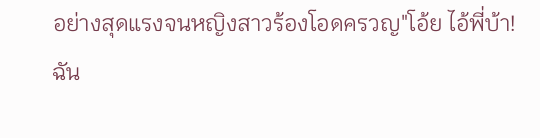อย่างสุดแรงจนหญิงสาวร้องโอดครวญ"โอ้ย ไอ้พี่บ้า! ฉัน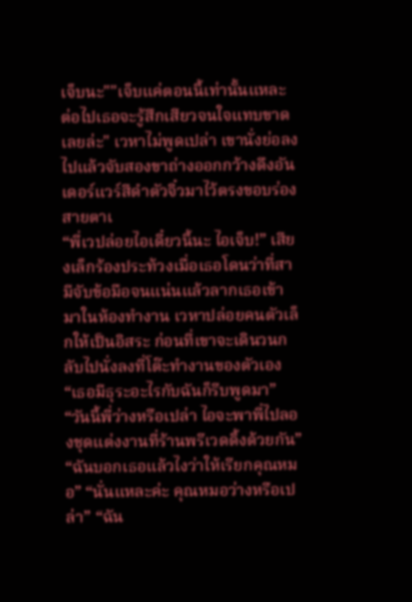เจ็บนะ""เจ็บแค่ตอนนี้เท่านั้นแหละ ต่อไปเธอจะรู้สึกเสียวจนใจแทบขาดเลยล่ะ" เวหาไม่พูดเปล่า เขานั่งย่อลงไปแล้วจับสองขาถ่างออกกว้างดึงอันเดอร์แวร์สีดำตัวจิ๋วมาไว้ตรงขอบร่อง สายตาเ
“พี่เวปล่อยไอเดี๋ยวนี้นะ ไอเจ็บ!” เสียงเล็กร้องประท้วงเมื่อเธอโดนว่าที่สามีจับข้อมือจนแน่นแล้วลากเธอเข้ามาในห้องทำงาน เวหาปล่อยคนตัวเล็กให้เป็นอิสระ ก่อนที่เขาจะเดินวนกลับไปนั่งลงที่โต๊ะทำงานของตัวเอง “เธอมีธุระอะไรกับฉันก็รีบพูดมา” “วันนี้พี่ว่างหรือเปล่า ไอจะพาพี่ไปลองชุดแต่งงานที่ร้านพรีเวดดิ้งด้วยกัน” “ฉันบอกเธอแล้วไงว่าให้เรียกคุณหมอ” “นั่นแหละค่ะ คุณหมอว่างหรือเปล่า” “ฉัน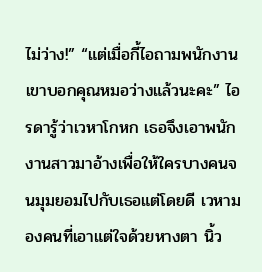ไม่ว่าง!” “แต่เมื่อกี้ไอถามพนักงาน เขาบอกคุณหมอว่างแล้วนะคะ” ไอรดารู้ว่าเวหาโกหก เธอจึงเอาพนักงานสาวมาอ้างเพื่อให้ใครบางคนจนมุมยอมไปกับเธอแต่โดยดี เวหามองคนที่เอาแต่ใจด้วยหางตา นิ้ว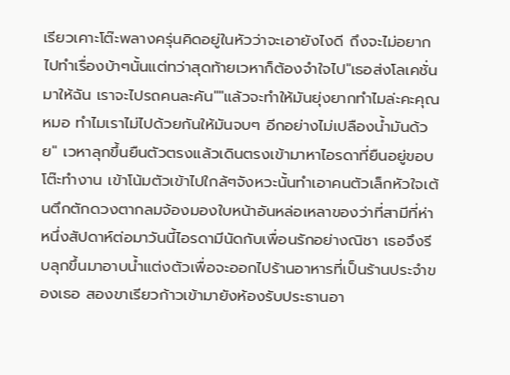เรียวเคาะโต๊ะพลางครุ่นคิดอยู่ในหัวว่าจะเอายังไงดี ถึงจะไม่อยากไปทำเรื่องบ้าๆนั้นแต่ทว่าสุดท้ายเวหาก็ต้องจำใจไป"เธอส่งโลเคชั่นมาให้ฉัน เราจะไปรถคนละคัน""แล้วจะทำให้มันยุ่งยากทำไมล่ะคะคุณหมอ ทำไมเราไม่ไปด้วยกันให้มันจบๆ อีกอย่างไม่เปลืองน้ำมันด้วย" เวหาลุกขึ้นยืนตัวตรงแล้วเดินตรงเข้ามาหาไอรดาที่ยืนอยู่ขอบโต๊ะทำงาน เข้าโน้มตัวเข้าไปใกล้ๆจังหวะนั้นทำเอาคนตัวเล็กหัวใจเต้นตึกตักดวงตากลมจ้องมองใบหน้าอันหล่อเหลาของว่าที่สามีที่ห่า
หนึ่งสัปดาห์ต่อมาวันนี้ไอรดามีนัดกับเพื่อนรักอย่างณิชา เธอจึงรีบลุกขึ้นมาอาบน้ำแต่งตัวเพื่อจะออกไปร้านอาหารที่เป็นร้านประจำของเธอ สองขาเรียวก้าวเข้ามายังห้องรับประธานอา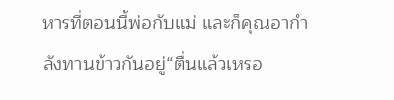หารที่ตอนนี้พ่อกับแม่ และก็คุณอากำลังทานข้าวกันอยู่“ตื่นแล้วเหรอ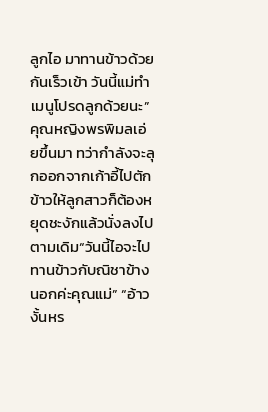ลูกไอ มาทานข้าวด้วยกันเร็วเข้า วันนี้แม่ทำเมนูโปรดลูกด้วยนะ” คุณหญิงพรพิมลเอ่ยขึ้นมา ทว่ากำลังจะลุกออกจากเก้าอี้ไปตักข้าวให้ลูกสาวก็ต้องหยุดชะงักแล้วนั่งลงไปตามเดิม“วันนี้ไอจะไปทานข้าวกับณิชาข้างนอกค่ะคุณแม่” “อ้าว งั้นหร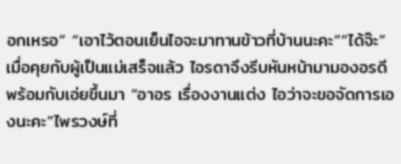อกเหรอ” “เอาไว้ตอนเย็นไอจะมาทานข้าวที่บ้านนะคะ”“ได้จ๊ะ” เมื่อคุยกับผู้เป็นแม่เสร็จแล้ว ไอรดาจึงรีบหันหน้ามามองอรดีพร้อมกับเอ่ยขึ้นมา “อาอร เรื่องงานแต่ง ไอว่าจะขอจัดการเองนะคะ”ไพรวงษ์ที่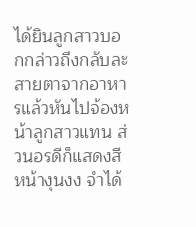ได้ยินลูกสาวบอกกล่าวถึงกลับละสายตาจากอาหารแล้วหันไปจ้องหน้าลูกสาวแทน ส่วนอรดีก็แสดงสีหน้างุนงง จำได้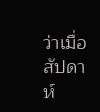ว่าเมื่อสัปดาห์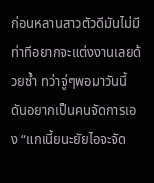ก่อนหลานสาวตัวดีมันไม่มีท่าทีอยากจะแต่งงานเลยด้วยซ้ำ ทว่าจู่ๆพอมาวันนี้ดันอยากเป็นคนจัดการเอง “แกเนี้ยนะยัยไอจะจัด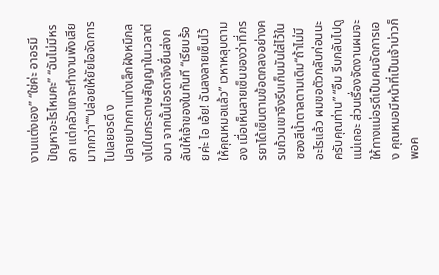งานแต่งเอง” “ใช่ค่ะ อาอรมีปัญหาอะไรไหมคะ” “ฉันไม่มีหรอก แต่กลัวแกจะทำงานพังเสียมากกว่า”“ปล่อยให้ยัยไอจัดการไปเลยอรดี ง
ปลายปากกาแท่งเล็กฝังหมึกลงไปในกระดาษสัญญาในเวลาต่อมา จากนั้นไอรดาจึงยื่นส่งกลับให้เจ้าของในทันที “เรียบร้อยค่ะ ไอ เอ้ย! ฉันลงลายเซ็นไว้ให้คุณหมอแล้ว” เวหาหลุบตามอง เมื่อเห็นลายเซ็นของว่าที่ภรรยาได้เซ็นตามข้อตกลงอย่างครบถ้วนเขาจึงรีบเก็บมันใส่ไว้ในซองสีน้ำตาลตามเดิม“ถ้าไม่มีอะไรแล้ว ผมขอตัวกลับก่อนนะครับคุณท่าน” “อืม รีบกลับไปดูแม่เถอะ ส่วนเรื่องจัดงานผมจะให้ทางแม่อรดีเป็นคนจัดการเอง คุณหมอมีหน้าที่เป็นเจ้าบ่าวก็พอค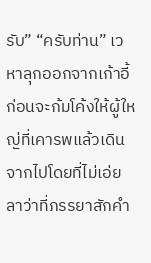รับ” “ครับท่าน” เวหาลุกออกจากเก้าอี้ ก่อนจะก้มโค้งให้ผู้ใหญ่ที่เคารพแล้วเดินจากไปโดยที่ไม่เอ่ยลาว่าที่ภรรยาสักคำ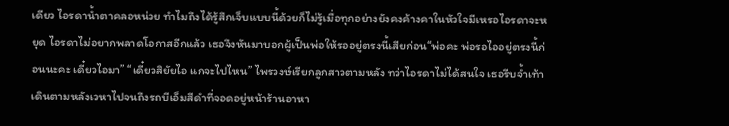เดียว ไอรดาน้ำตาคลอหน่วย ทำไมถึงได้รู้สึกเจ็บแบบนี้ด้วยก็ไม่รู้เมื่อทุกอย่างยังคงค้างคาในหัวใจมีเหรอไอรดาจะหยุด ไอรดาไม่อยากพลาดโอกาสอีกแล้ว เธอจึงหันมาบอกผู้เป็นพ่อให้รออยู่ตรงนี้เสียก่อน“พ่อคะ พ่อรอไออยู่ตรงนี้ก่อนนะคะ เดี๋ยวไอมา” “เดี๋ยวสิยัยไอ แกจะไปไหน” ไพรวงษ์เรียกลูกสาวตามหลัง ทว่าไอรดาไม่ได้สนใจ เธอรีบจ้ำเท้าเดินตามหลังเวหาไปจนถึงรถบีเอ็มสีดำที่จอดอยู่หน้าร้านอาหา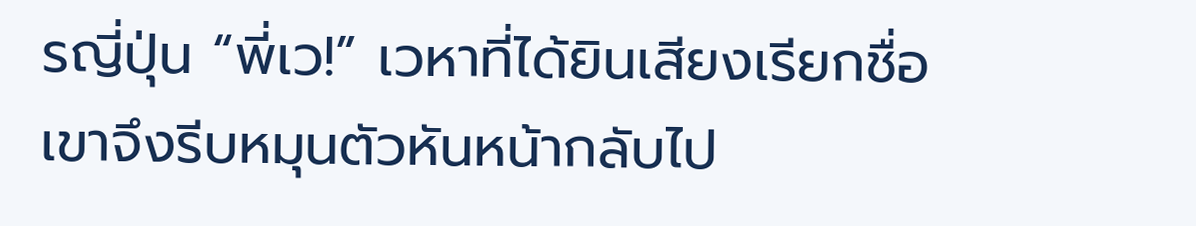รญี่ปุ่น “พี่เว!” เวหาที่ได้ยินเสียงเรียกชื่อ เขาจึงรีบหมุนตัวหันหน้ากลับไป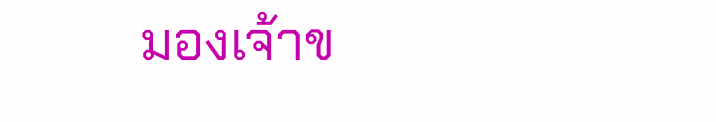มองเจ้าข